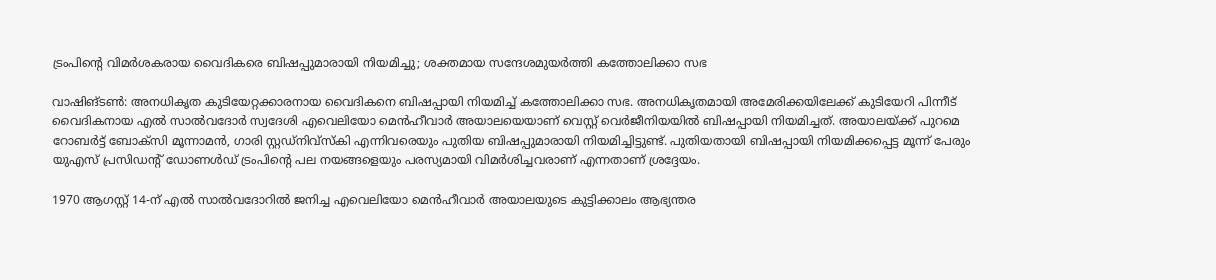ട്രംപിന്‍റെ വിമർശകരായ വൈദികരെ ബിഷപ്പുമാരായി നിയമിച്ചു; ശക്തമായ സന്ദേശമുയർത്തി കത്തോലിക്കാ സഭ

വാഷിങ്ടണ്‍: അനധികൃത കുടിയേറ്റക്കാരനായ വൈദികനെ ബിഷപ്പായി നിയമിച്ച് കത്തോലിക്കാ സഭ. അനധികൃതമായി അമേരിക്കയിലേക്ക് കുടിയേറി പിന്നീട് വൈദികനായ എൽ സാൽവദോർ സ്വദേശി എവെലിയോ മെൻഹീവാർ അയാലയെയാണ് വെസ്റ്റ് വെർജീനിയയിൽ ബിഷപ്പായി നിയമിച്ചത്. അയാലയ്ക്ക് പുറമെ റോബർട്ട് ബോക്സി മൂന്നാമൻ, ഗാരി സ്റ്റഡ്‌നിവ്‌സ്‌കി എന്നിവരെയും പുതിയ ബിഷപ്പുമാരായി നിയമിച്ചിട്ടുണ്ട്. പുതിയതായി ബിഷപ്പായി നിയമിക്കപ്പെട്ട മൂന്ന് പേരും യുഎസ് പ്രസിഡന്റ് ഡോണൾഡ് ട്രംപിന്‍റെ പല നയങ്ങളെയും പരസ്യമായി വിമർശിച്ചവരാണ് എന്നതാണ് ശ്രദ്ദേയം.

1970 ആഗസ്റ്റ് 14-ന് എൽ സാൽവദോറിൽ ജനിച്ച എവെലിയോ മെൻഹീവാർ അയാലയുടെ കുട്ടിക്കാലം ആഭ്യന്തര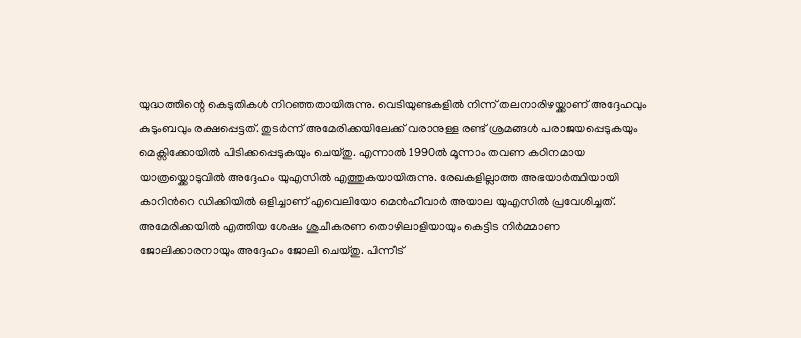യുദ്ധത്തിന്റെ കെടുതികൾ നിറഞ്ഞതായിരുന്നു. വെടിയുണ്ടകളിൽ നിന്ന് തലനാരിഴയ്ക്കാണ് അദ്ദേഹവും കുടുംബവും രക്ഷപ്പെട്ടത്. തുടർന്ന് അമേരിക്കയിലേക്ക് വരാനുള്ള രണ്ട് ശ്രമങ്ങൾ പരാജയപ്പെടുകയും മെക്സിക്കോയിൽ പിടിക്കപ്പെടുകയും ചെയ്തു. എന്നാൽ 1990ൽ മൂന്നാം തവണ കഠിനമായ യാത്രയ്ക്കൊടുവിൽ അദ്ദേഹം യുഎസിൽ എത്തുകയായിരുന്നു. രേഖകളില്ലാത്ത അഭയാർത്ഥിയായി കാറിന്‍റെ ഡിക്കിയിൽ ഒളിച്ചാണ് എവെലിയോ മെൻഹീവാർ അയാല യുഎസിൽ പ്രവേശിച്ചത്. അമേരിക്കയിൽ എത്തിയ ശേഷം ശുചീകരണ തൊഴിലാളിയായും കെട്ടിട നിർമ്മാണ ജോലിക്കാരനായും അദ്ദേഹം ജോലി ചെയ്തു. പിന്നീട്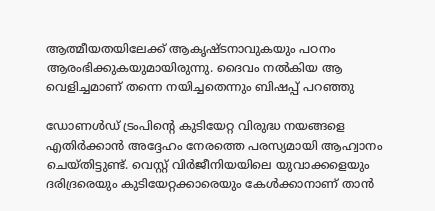ആത്മീയതയിലേക്ക് ആകൃഷ്ടനാവുകയും പഠനം ആരംഭിക്കുകയുമായിരുന്നു. ദൈവം നൽകിയ ആ വെളിച്ചമാണ് തന്നെ നയിച്ചതെന്നും ബിഷപ്പ് പറഞ്ഞു

ഡോണൾഡ് ട്രംപിന്റെ കുടിയേറ്റ വിരുദ്ധ നയങ്ങളെ എതിർക്കാൻ അദ്ദേഹം നേരത്തെ പരസ്യമായി ആഹ്വാനം ചെയ്തിട്ടുണ്ട്. വെസ്റ്റ് വിർജീനിയയിലെ യുവാക്കളെയും ദരിദ്രരെയും കുടിയേറ്റക്കാരെയും കേൾക്കാനാണ് താൻ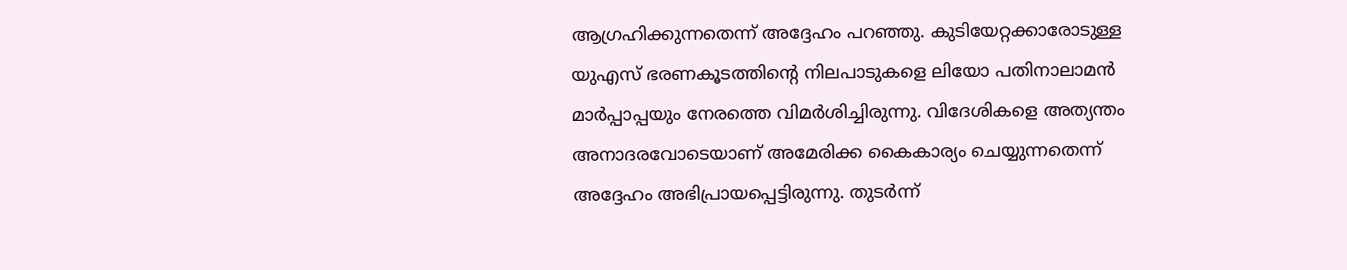ആഗ്രഹിക്കുന്നതെന്ന് അദ്ദേഹം പറഞ്ഞു. കുടിയേറ്റക്കാരോടുള്ള യുഎസ് ഭരണകൂടത്തിന്‍റെ നിലപാടുകളെ ലിയോ പതിനാലാമൻ മാർപ്പാപ്പയും നേരത്തെ വിമർശിച്ചിരുന്നു. വിദേശികളെ അത്യന്തം അനാദരവോടെയാണ് അമേരിക്ക കൈകാര്യം ചെയ്യുന്നതെന്ന് അദ്ദേഹം അഭിപ്രായപ്പെട്ടിരുന്നു. തുടർന്ന്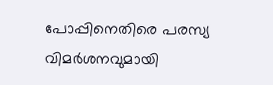പോപ്പിനെതിരെ പരസ്യ വിമർശനവുമായി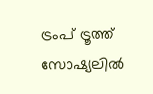ട്രംപ് ട്രൂത്ത് സോഷ്യലിൽ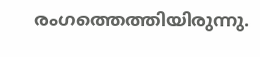രംഗത്തെത്തിയിരുന്നു.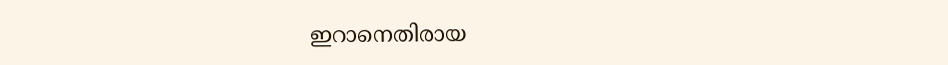ഇറാനെതിരായ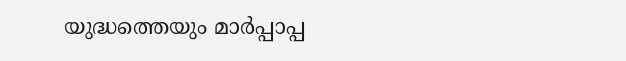യുദ്ധത്തെയും മാർപ്പാപ്പ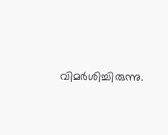വിമർശിച്ചിരുന്നു.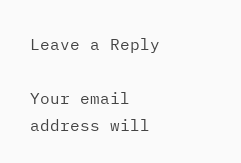Leave a Reply

Your email address will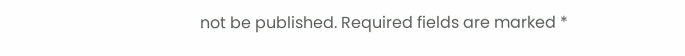not be published. Required fields are marked *